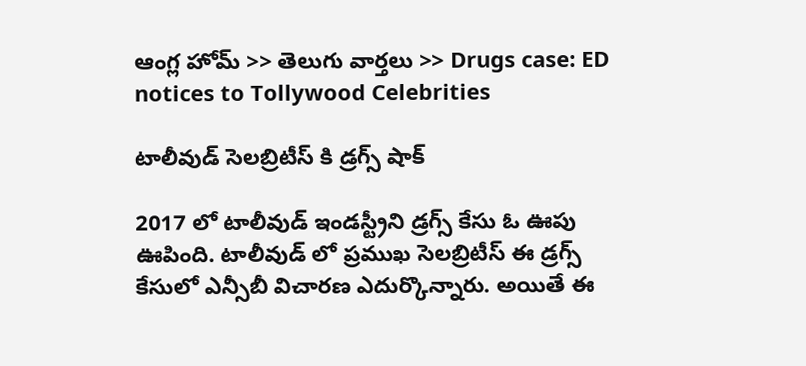ఆంగ్ల హోమ్ >> తెలుగు వార్తలు >> Drugs case: ED notices to Tollywood Celebrities

టాలీవుడ్ సెలబ్రిటీస్ కి డ్రగ్స్ షాక్

2017 లో టాలీవుడ్ ఇండస్ట్రీని డ్రగ్స్ కేసు ఓ ఊపు ఊపింది. టాలీవుడ్ లో ప్రముఖ సెలబ్రిటీస్ ఈ డ్రగ్స్ కేసులో ఎన్సీబీ విచారణ ఎదుర్కొన్నారు. అయితే ఈ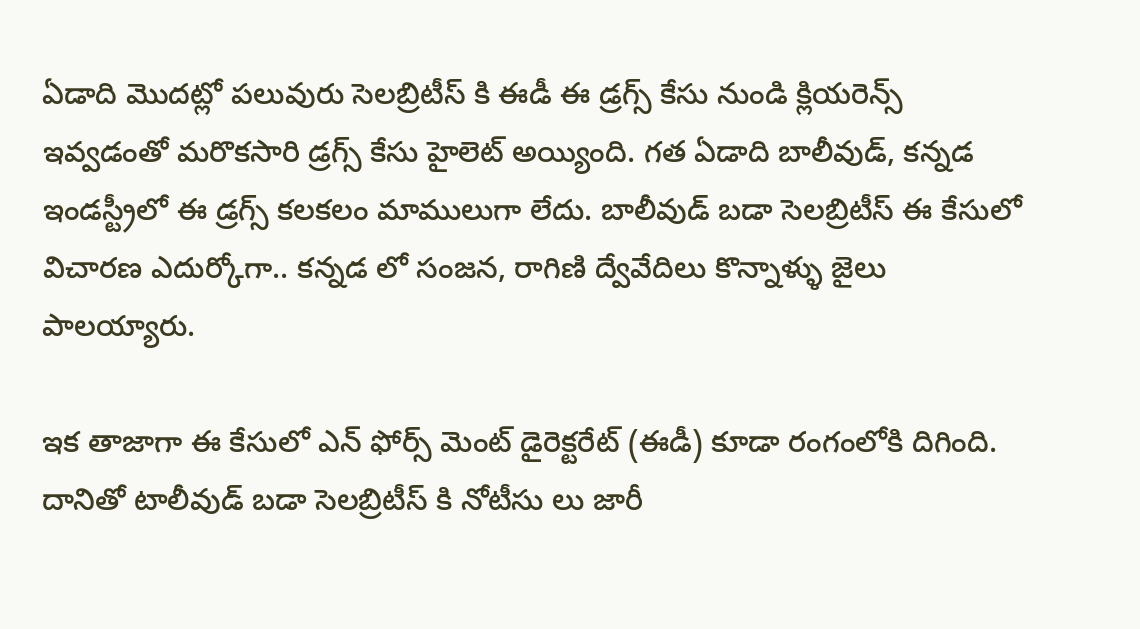ఏడాది మొదట్లో పలువురు సెలబ్రిటీస్ కి ఈడీ ఈ డ్రగ్స్ కేసు నుండి క్లియరెన్స్ ఇవ్వడంతో మరొకసారి డ్రగ్స్ కేసు హైలెట్ అయ్యింది. గత ఏడాది బాలీవుడ్, కన్నడ ఇండస్ట్రీలో ఈ డ్రగ్స్ కలకలం మాములుగా లేదు. బాలీవుడ్ బడా సెలబ్రిటీస్ ఈ కేసులో విచారణ ఎదుర్కోగా.. కన్నడ లో సంజన, రాగిణి ద్వేవేదిలు కొన్నాళ్ళు జైలు పాలయ్యారు.

ఇక తాజాగా ఈ కేసులో ఎన్ ఫోర్స్ మెంట్ డైరెక్టరేట్ (ఈడీ) కూడా రంగంలోకి దిగింది. దానితో టాలీవుడ్ బడా సెలబ్రిటీస్ కి నోటీసు లు జారీ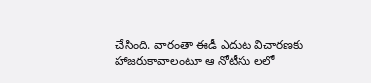చేసింది. వారంతా ఈడీ ఎదుట విచారణకు హాజరుకావాలంటూ ఆ నోటీసు లలో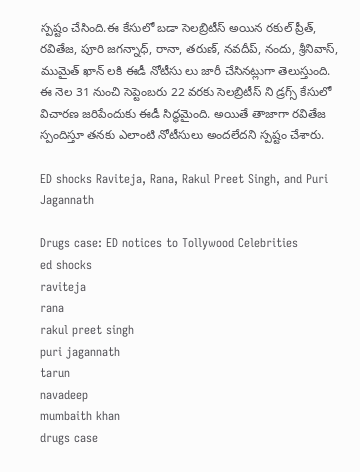స్పష్టం చేసింది.ఈ కేసులో బడా సెలబ్రిటీస్ అయిన రకుల్ ప్రీత్, రవితేజ, పూరి జగన్నాధ్, రానా, తరుణ్, నవదీప్, నందు, శ్రీనివాస్, ముమైత్ ఖాన్ లకి ఈడీ నోటీసు లు జారీ చేసినట్లుగా తెలుస్తుంది.  ఈ నెల 31 నుంచి సెప్టెంబరు 22 వరకు సెలబ్రిటీస్ ని డ్రగ్స్ కేసులో విచారణ జరిపేందుకు ఈడీ సిద్ధమైంది. అయితే తాజాగా రవితేజ స్పందిస్తూ తనకు ఎలాంటి నోటీసులు అందలేదని స్పష్టం చేశారు.

ED shocks Raviteja, Rana, Rakul Preet Singh, and Puri Jagannath

Drugs case: ED notices to Tollywood Celebrities
ed shocks
raviteja
rana
rakul preet singh
puri jagannath
tarun
navadeep
mumbaith khan
drugs case